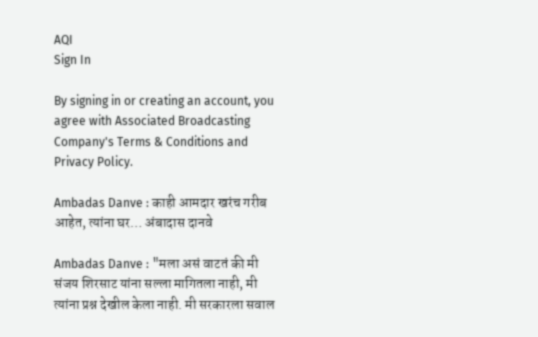AQI
Sign In

By signing in or creating an account, you agree with Associated Broadcasting Company's Terms & Conditions and Privacy Policy.

Ambadas Danve : काही आमदार खरंच गरीब आहेत, त्यांना घर… अंबादास दानवे

Ambadas Danve : "मला असं वाटतं की मी संजय शिरसाट यांना सल्ला मागितला नाही, मी त्यांना प्रश्न देखील केला नाही. मी सरकारला सवाल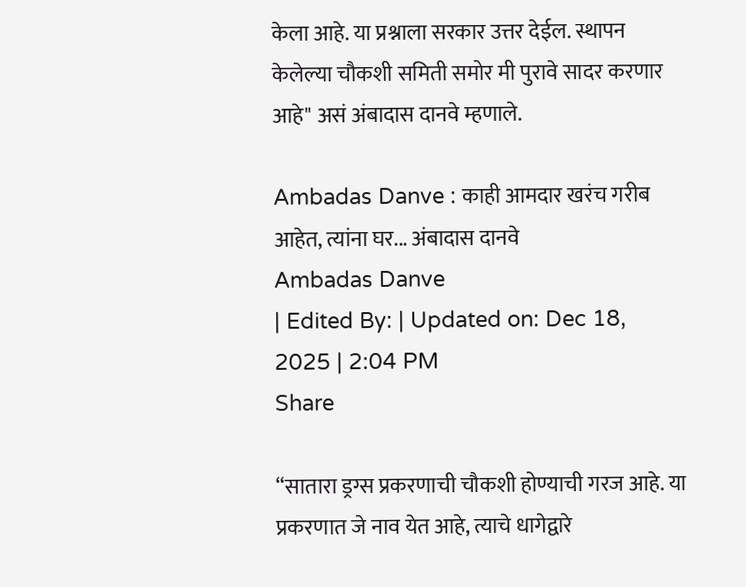केला आहे. या प्रश्नाला सरकार उत्तर देईल. स्थापन केलेल्या चौकशी समिती समोर मी पुरावे सादर करणार आहे" असं अंबादास दानवे म्हणाले.

Ambadas Danve : काही आमदार खरंच गरीब आहेत, त्यांना घर... अंबादास दानवे
Ambadas Danve
| Edited By: | Updated on: Dec 18, 2025 | 2:04 PM
Share

“सातारा ड्रग्स प्रकरणाची चौकशी होण्याची गरज आहे. या प्रकरणात जे नाव येत आहे, त्याचे धागेद्वारे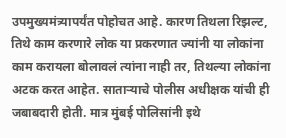उपमुख्यमंत्र्यापर्यंत पोहोचत आहे. कारण तिथला रिझल्ट, तिथे काम करणारे लोक या प्रकरणात ज्यांनी या लोकांना काम करायला बोलावलं त्यांना नाही तर, तिथल्या लोकांना अटक करत आहेत. साताऱ्याचे पोलीस अधीक्षक यांची ही जबाबदारी होती. मात्र मुंबई पोलिसांनी इथे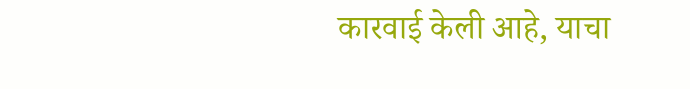कारवाई केली आहे, याचा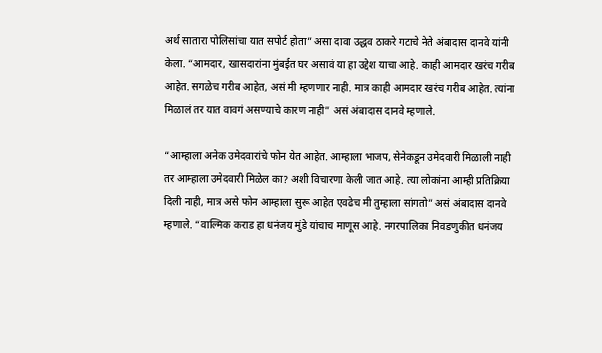अर्थ सातारा पोलिसांचा यात सपोर्ट होता” असा दावा उद्धव ठाकरे गटाचे नेते अंबादास दानवे यांनी केला. “आमदार, खासदारांना मुंबईत घर असावं या हा उद्देश याचा आहे. काही आमदार खरंच गरीब आहेत. सगळेच गरीब आहेत, असं मी म्हणणार नाही. मात्र काही आमदार खरंच गरीब आहेत. त्यांना मिळालं तर यात वावगं असण्याचे कारण नाही” असं अंबादास दानवे म्हणाले.

“आम्हाला अनेक उमेदवारांचे फोन येत आहेत. आम्हाला भाजप, सेनेकडून उमेदवारी मिळाली नाही तर आम्हाला उमेदवारी मिळेल का? अशी विचारणा केली जात आहे. त्या लोकांना आम्ही प्रतिक्रिया दिली नाही, मात्र असे फोन आम्हाला सुरू आहेत एवढेच मी तुम्हाला सांगतो” असं अंबादास दानवे म्हणाले. “वाल्मिक कराड हा धनंजय मुंडे यांचाच माणूस आहे. नगरपालिका निवडणुकीत धनंजय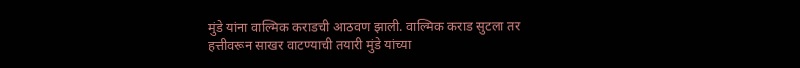मुंडे यांना वाल्मिक कराडची आठवण झाली. वाल्मिक कराड सुटला तर हत्तीवरून साखर वाटण्याची तयारी मुंडे यांच्या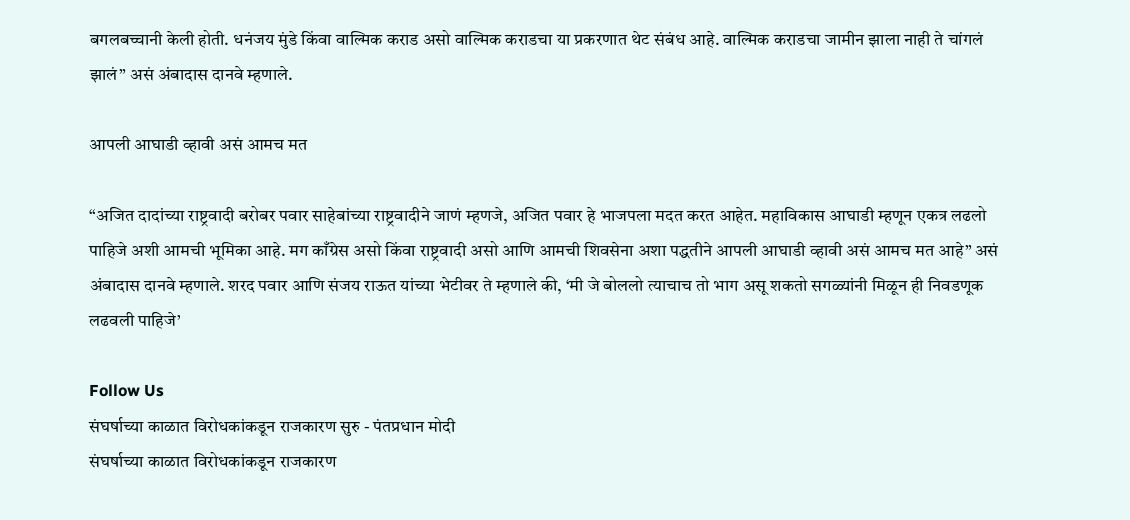बगलबच्चानी केली होती. धनंजय मुंडे किंवा वाल्मिक कराड असो वाल्मिक कराडचा या प्रकरणात थेट संबंध आहे. वाल्मिक कराडचा जामीन झाला नाही ते चांगलं झालं” असं अंबादास दानवे म्हणाले.

आपली आघाडी व्हावी असं आमच मत

“अजित दादांच्या राष्ट्रवादी बरोबर पवार साहेबांच्या राष्ट्रवादीने जाणं म्हणजे, अजित पवार हे भाजपला मदत करत आहेत. महाविकास आघाडी म्हणून एकत्र लढलो पाहिजे अशी आमची भूमिका आहे. मग काँग्रेस असो किंवा राष्ट्रवादी असो आणि आमची शिवसेना अशा पद्धतीने आपली आघाडी व्हावी असं आमच मत आहे” असं अंबादास दानवे म्हणाले. शरद पवार आणि संजय राऊत यांच्या भेटीवर ते म्हणाले की, ‘मी जे बोललो त्याचाच तो भाग असू शकतो सगळ्यांनी मिळून ही निवडणूक लढवली पाहिजे’

Follow Us
संघर्षाच्या काळात विरोधकांकडून राजकारण सुरु - पंतप्रधान मोदी
संघर्षाच्या काळात विरोधकांकडून राजकारण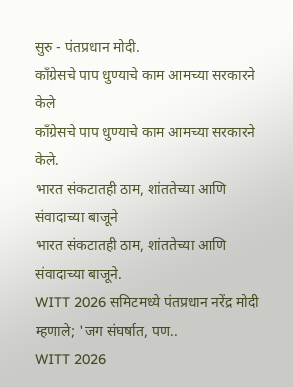सुरु - पंतप्रधान मोदी.
काँग्रेसचे पाप धुण्याचे काम आमच्या सरकारने केले
काँग्रेसचे पाप धुण्याचे काम आमच्या सरकारने केले.
भारत संकटातही ठाम, शांततेच्या आणि संवादाच्या बाजूने
भारत संकटातही ठाम, शांततेच्या आणि संवादाच्या बाजूने.
WITT 2026 समिटमध्ये पंतप्रधान नरेंद्र मोदी म्हणाले; 'जग संघर्षात, पण..
WITT 2026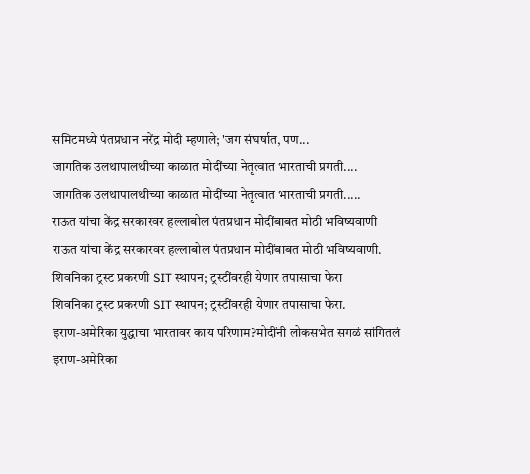समिटमध्ये पंतप्रधान नरेंद्र मोदी म्हणाले; 'जग संघर्षात, पण...
जागतिक उलथापालथीच्या काळात मोदींच्या नेतृत्वात भारताची प्रगती....
जागतिक उलथापालथीच्या काळात मोदींच्या नेतृत्वात भारताची प्रगती.....
राऊत यांचा केंद्र सरकारवर हल्लाबोल पंतप्रधान मोदींबाबत मोठी भविष्यवाणी
राऊत यांचा केंद्र सरकारवर हल्लाबोल पंतप्रधान मोदींबाबत मोठी भविष्यवाणी.
शिवनिका ट्रस्ट प्रकरणी SIT स्थापन; ट्रस्टींवरही येणार तपासाचा फेरा
शिवनिका ट्रस्ट प्रकरणी SIT स्थापन; ट्रस्टींवरही येणार तपासाचा फेरा.
इराण-अमेरिका युद्धाचा भारतावर काय परिणाम?मोदींनी लोकसभेत सगळं सांगितलं
इराण-अमेरिका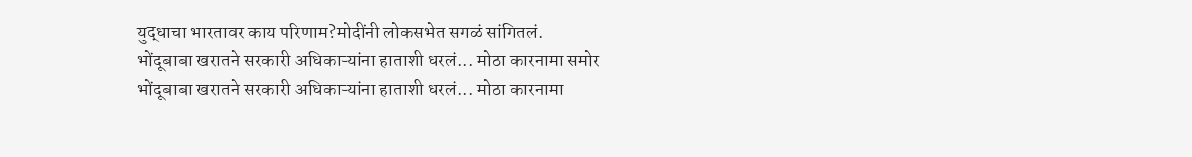युद्धाचा भारतावर काय परिणाम?मोदींनी लोकसभेत सगळं सांगितलं.
भोंदूबाबा खरातने सरकारी अधिकाऱ्यांना हाताशी धरलं... मोठा कारनामा समोर
भोंदूबाबा खरातने सरकारी अधिकाऱ्यांना हाताशी धरलं... मोठा कारनामा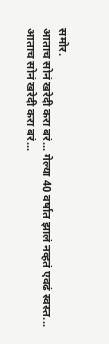समोर.
आताच सोनं खरेदी करा बरं... गेल्या 40 वर्षात झालं नव्हतं एवढं स्वस्त...
आताच सोनं खरेदी करा बरं...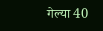गेल्या 40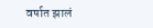वर्षात झालं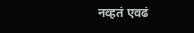नव्हतं एवढं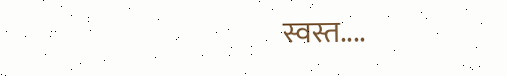स्वस्त....